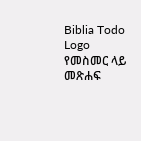Biblia Todo Logo
የመስመር ላይ መጽሐፍ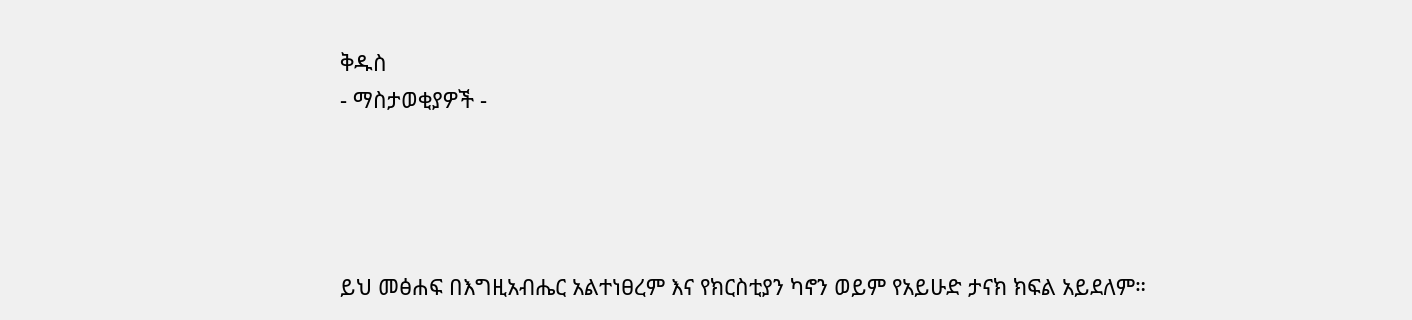ቅዱስ
- ማስታወቂያዎች -




ይህ መፅሐፍ በእግዚአብሔር አልተነፀረም እና የክርስቲያን ካኖን ወይም የአይሁድ ታናክ ክፍል አይደለም።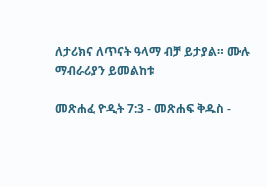ለታሪክና ለጥናት ዓላማ ብቻ ይታያል። ሙሉ ማብራሪያን ይመልከቱ

መጽሐፈ ዮዲት 7:3 - መጽሐፍ ቅዱስ -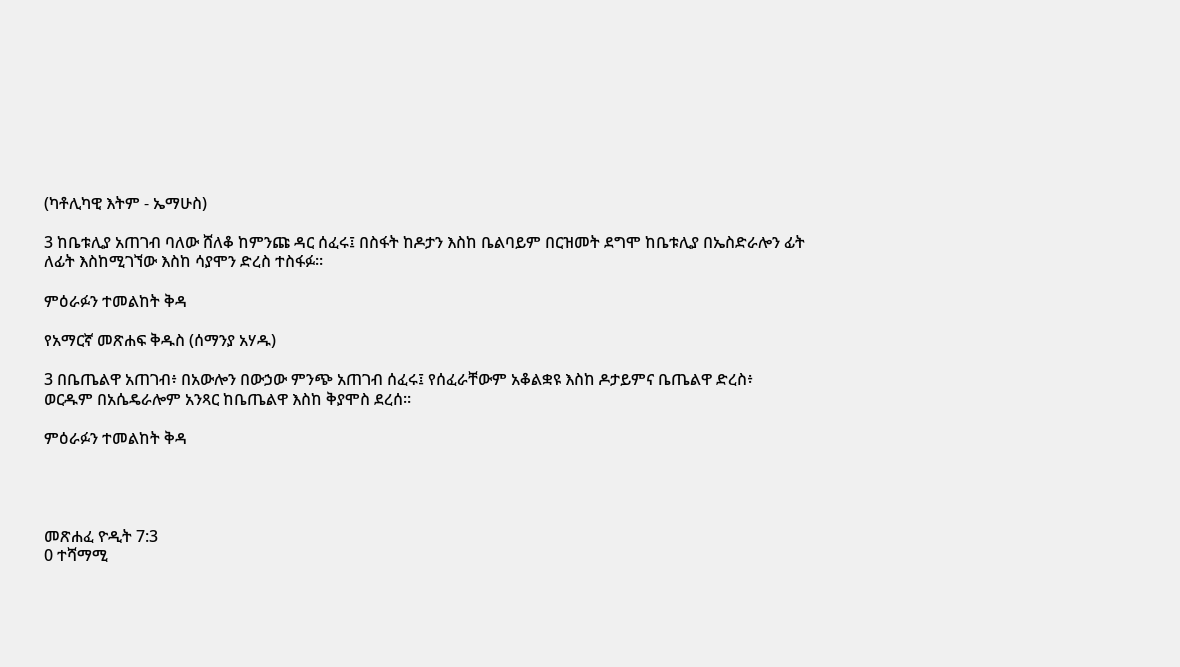(ካቶሊካዊ እትም - ኤማሁስ)

3 ከቤቱሊያ አጠገብ ባለው ሸለቆ ከምንጩ ዳር ሰፈሩ፤ በስፋት ከዶታን እስከ ቤልባይም በርዝመት ደግሞ ከቤቱሊያ በኤስድራሎን ፊት ለፊት እስከሚገኘው እስከ ሳያሞን ድረስ ተስፋፉ።

ምዕራፉን ተመልከት ቅዳ

የአማርኛ መጽሐፍ ቅዱስ (ሰማንያ አሃዱ)

3 በቤጤልዋ አጠገብ፥ በአውሎን በውኃው ምንጭ አጠገብ ሰፈሩ፤ የሰፈራቸውም አቆልቋዩ እስከ ዶታይምና ቤጤልዋ ድረስ፥ ወርዱም በአሴዴራሎም አንጻር ከቤጤልዋ እስከ ቅያሞስ ደረሰ።

ምዕራፉን ተመልከት ቅዳ




መጽሐፈ ዮዲት 7:3
0 ተሻማሚ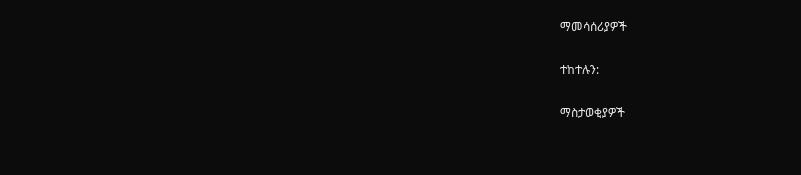ማመሳሰሪያዎች

ተከተሉን:

ማስታወቂያዎች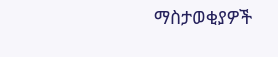ማስታወቂያዎች